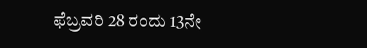ಫೆಬ್ರವರಿ 28 ರಂದು 13ನೇ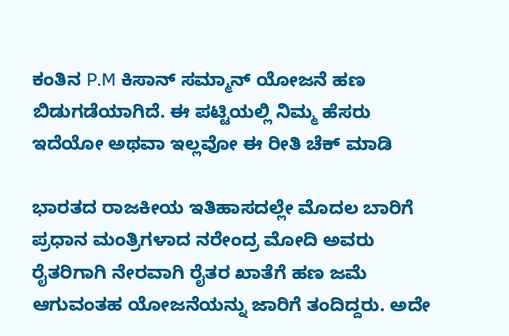ಕಂತಿನ P.M ಕಿಸಾನ್ ಸಮ್ಮಾನ್ ಯೋಜನೆ ಹಣ ಬಿಡುಗಡೆಯಾಗಿದೆ. ಈ ಪಟ್ಟಿಯಲ್ಲಿ ನಿಮ್ಮ ಹೆಸರು ಇದೆಯೋ ಅಥವಾ ಇಲ್ಲವೋ ಈ ರೀತಿ ಚೆಕ್ ಮಾಡಿ

ಭಾರತದ ರಾಜಕೀಯ ಇತಿಹಾಸದಲ್ಲೇ ಮೊದಲ ಬಾರಿಗೆ ಪ್ರಧಾನ ಮಂತ್ರಿಗಳಾದ ನರೇಂದ್ರ ಮೋದಿ ಅವರು ರೈತರಿಗಾಗಿ ನೇರವಾಗಿ ರೈತರ ಖಾತೆಗೆ ಹಣ ಜಮೆ ಆಗುವಂತಹ ಯೋಜನೆಯನ್ನು ಜಾರಿಗೆ ತಂದಿದ್ದರು. ಅದೇ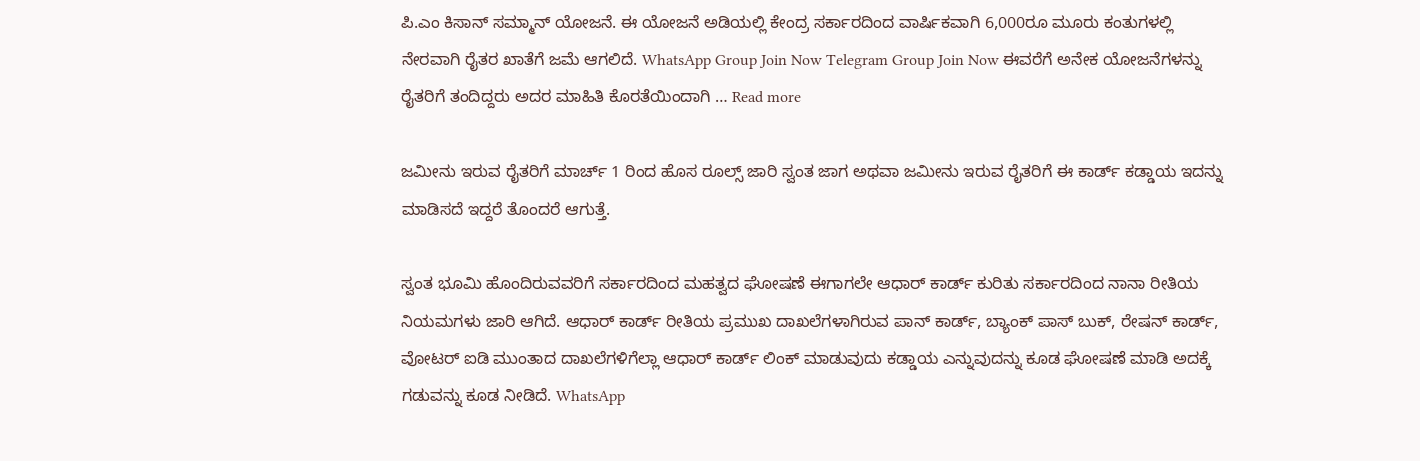ಪಿ.ಎಂ ಕಿಸಾನ್ ಸಮ್ಮಾನ್ ಯೋಜನೆ. ಈ ಯೋಜನೆ ಅಡಿಯಲ್ಲಿ ಕೇಂದ್ರ ಸರ್ಕಾರದಿಂದ ವಾರ್ಷಿಕವಾಗಿ 6,000ರೂ ಮೂರು ಕಂತುಗಳಲ್ಲಿ ನೇರವಾಗಿ ರೈತರ ಖಾತೆಗೆ ಜಮೆ ಆಗಲಿದೆ. WhatsApp Group Join Now Telegram Group Join Now ಈವರೆಗೆ ಅನೇಕ ಯೋಜನೆಗಳನ್ನು ರೈತರಿಗೆ ತಂದಿದ್ದರು ಅದರ ಮಾಹಿತಿ ಕೊರತೆಯಿಂದಾಗಿ … Read more

ಜಮೀನು ಇರುವ ರೈತರಿಗೆ ಮಾರ್ಚ್ 1 ರಿಂದ ಹೊಸ ರೂಲ್ಸ್ ಜಾರಿ ಸ್ವಂತ ಜಾಗ ಅಥವಾ ಜಮೀನು ಇರುವ ರೈತರಿಗೆ ಈ ಕಾರ್ಡ್ ಕಡ್ಡಾಯ ಇದನ್ನು ಮಾಡಿಸದೆ ಇದ್ದರೆ ತೊಂದರೆ ಆಗುತ್ತೆ.

ಸ್ವಂತ ಭೂಮಿ ಹೊಂದಿರುವವರಿಗೆ ಸರ್ಕಾರದಿಂದ ಮಹತ್ವದ ಘೋಷಣೆ ಈಗಾಗಲೇ ಆಧಾರ್ ಕಾರ್ಡ್ ಕುರಿತು ಸರ್ಕಾರದಿಂದ ನಾನಾ ರೀತಿಯ ನಿಯಮಗಳು ಜಾರಿ ಆಗಿದೆ. ಆಧಾರ್ ಕಾರ್ಡ್ ರೀತಿಯ ಪ್ರಮುಖ ದಾಖಲೆಗಳಾಗಿರುವ ಪಾನ್ ಕಾರ್ಡ್, ಬ್ಯಾಂಕ್ ಪಾಸ್ ಬುಕ್, ರೇಷನ್ ಕಾರ್ಡ್, ವೋಟರ್ ಐಡಿ ಮುಂತಾದ ದಾಖಲೆಗಳಿಗೆಲ್ಲಾ ಆಧಾರ್ ಕಾರ್ಡ್ ಲಿಂಕ್ ಮಾಡುವುದು ಕಡ್ಡಾಯ ಎನ್ನುವುದನ್ನು ಕೂಡ ಘೋಷಣೆ ಮಾಡಿ ಅದಕ್ಕೆ ಗಡುವನ್ನು ಕೂಡ ನೀಡಿದೆ. WhatsApp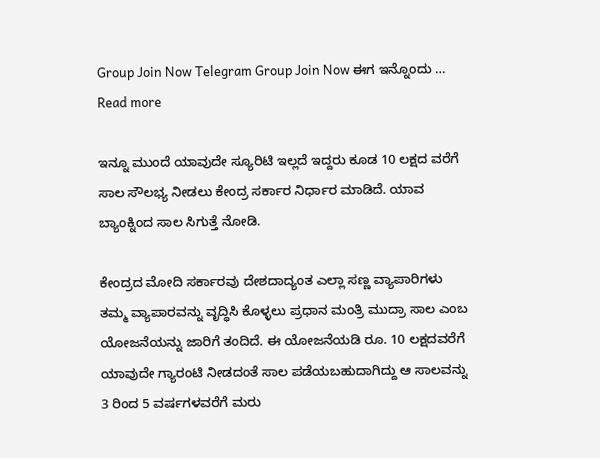Group Join Now Telegram Group Join Now ಈಗ ಇನ್ನೊಂದು … Read more

ಇನ್ನೂ ಮುಂದೆ ಯಾವುದೇ ಸ್ಯೂರಿಟಿ ಇಲ್ಲದೆ ಇದ್ದರು ಕೂಡ 10 ಲಕ್ಷದ ವರೆಗೆ ಸಾಲ ಸೌಲಭ್ಯ ನೀಡಲು ಕೇಂದ್ರ ಸರ್ಕಾರ ನಿರ್ಧಾರ ಮಾಡಿದೆ. ಯಾವ ಬ್ಯಾಂಕ್ನಿಂದ ಸಾಲ ಸಿಗುತ್ತೆ ನೋಡಿ.

ಕೇಂದ್ರದ ಮೋದಿ ಸರ್ಕಾರವು ದೇಶದಾದ್ಯಂತ ಎಲ್ಲಾ ಸಣ್ಣ ವ್ಯಾಪಾರಿಗಳು ತಮ್ಮ ವ್ಯಾಪಾರವನ್ನು ವೃದ್ಧಿಸಿ ಕೊಳ್ಳಲು ಪ್ರಧಾನ ಮಂತ್ರಿ ಮುದ್ರಾ ಸಾಲ ಎಂಬ ಯೋಜನೆಯನ್ನು ಜಾರಿಗೆ ತಂದಿದೆ. ಈ ಯೋಜನೆಯಡಿ ರೂ. 10 ಲಕ್ಷದವರೆಗೆ ಯಾವುದೇ ಗ್ಯಾರಂಟಿ ನೀಡದಂತೆ ಸಾಲ ಪಡೆಯಬಹುದಾಗಿದ್ದು ಆ ಸಾಲವನ್ನು 3 ರಿಂದ 5 ವರ್ಷಗಳವರೆಗೆ ಮರು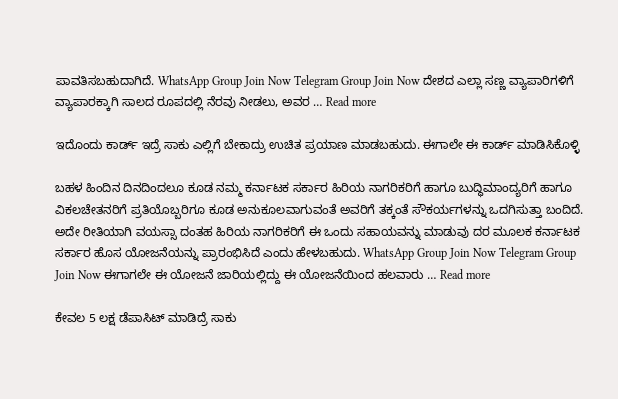ಪಾವತಿಸಬಹುದಾಗಿದೆ. WhatsApp Group Join Now Telegram Group Join Now ದೇಶದ ಎಲ್ಲಾ ಸಣ್ಣ ವ್ಯಾಪಾರಿಗಳಿಗೆ ವ್ಯಾಪಾರಕ್ಕಾಗಿ ಸಾಲದ ರೂಪದಲ್ಲಿ ನೆರವು ನೀಡಲು, ಅವರ … Read more

ಇದೊಂದು ಕಾರ್ಡ್ ಇದ್ರೆ ಸಾಕು ಎಲ್ಲಿಗೆ ಬೇಕಾದ್ರು ಉಚಿತ ಪ್ರಯಾಣ ಮಾಡಬಹುದು. ಈಗಾಲೇ ಈ ಕಾರ್ಡ್ ಮಾಡಿಸಿಕೊಳ್ಳಿ

ಬಹಳ ಹಿಂದಿನ ದಿನದಿಂದಲೂ ಕೂಡ ನಮ್ಮ ಕರ್ನಾಟಕ ಸರ್ಕಾರ ಹಿರಿಯ ನಾಗರಿಕರಿಗೆ ಹಾಗೂ ಬುದ್ಧಿಮಾಂದ್ಯರಿಗೆ ಹಾಗೂ ವಿಕಲಚೇತನರಿಗೆ ಪ್ರತಿಯೊಬ್ಬರಿಗೂ ಕೂಡ ಅನುಕೂಲವಾಗುವಂತೆ ಅವರಿಗೆ ತಕ್ಕಂತೆ ಸೌಕರ್ಯಗಳನ್ನು ಒದಗಿಸುತ್ತಾ ಬಂದಿದೆ. ಅದೇ ರೀತಿಯಾಗಿ ವಯಸ್ಸಾ ದಂತಹ ಹಿರಿಯ ನಾಗರಿಕರಿಗೆ ಈ ಒಂದು ಸಹಾಯವನ್ನು ಮಾಡುವು ದರ ಮೂಲಕ ಕರ್ನಾಟಕ ಸರ್ಕಾರ ಹೊಸ ಯೋಜನೆಯನ್ನು ಪ್ರಾರಂಭಿಸಿದೆ ಎಂದು ಹೇಳಬಹುದು. WhatsApp Group Join Now Telegram Group Join Now ಈಗಾಗಲೇ ಈ ಯೋಜನೆ ಜಾರಿಯಲ್ಲಿದ್ದು ಈ ಯೋಜನೆಯಿಂದ ಹಲವಾರು … Read more

ಕೇವಲ 5 ಲಕ್ಷ ಡೆಪಾಸಿಟ್ ಮಾಡಿದ್ರೆ ಸಾಕು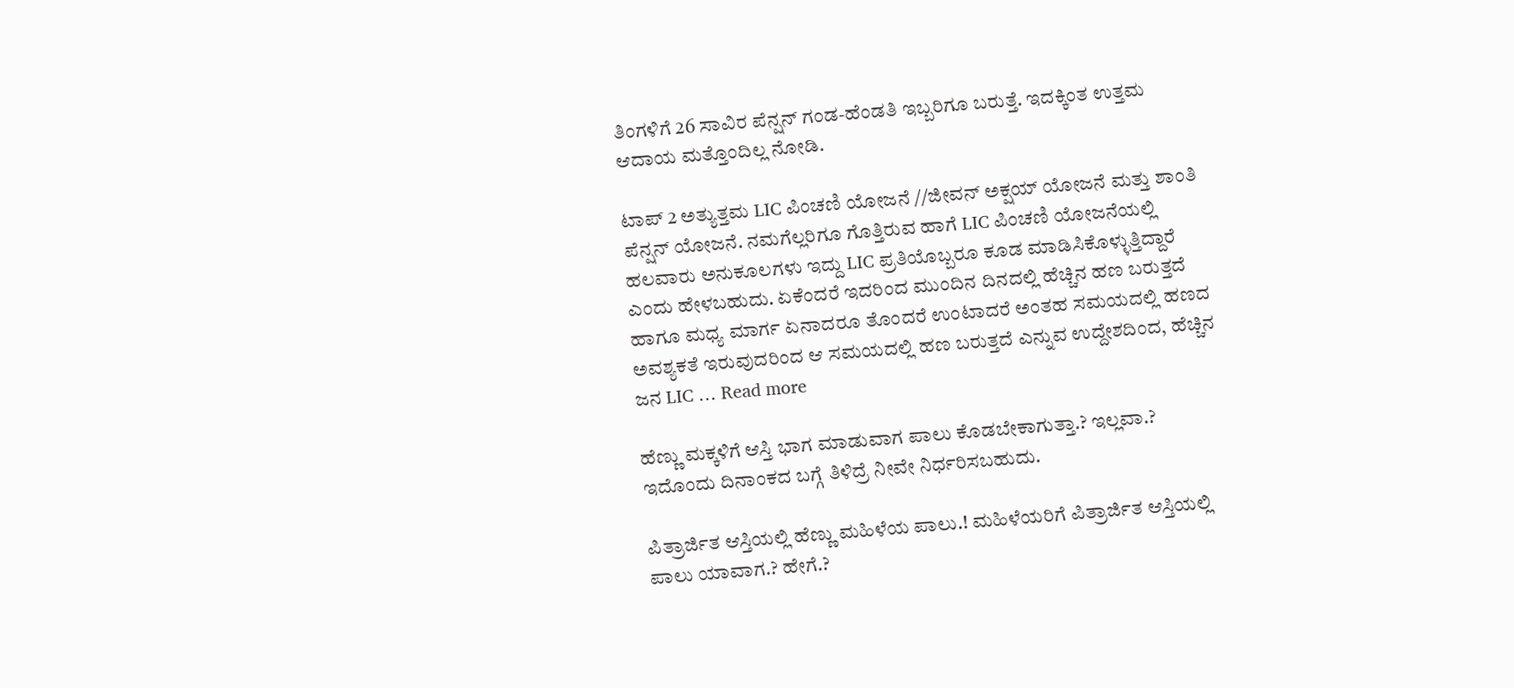ತಿಂಗಳಿಗೆ 26 ಸಾವಿರ ಪೆನ್ಷನ್ ಗಂಡ-ಹೆಂಡತಿ ಇಬ್ಬರಿಗೂ ಬರುತ್ತೆ. ಇದಕ್ಕಿಂತ ಉತ್ತಮ ಆದಾಯ ಮತ್ತೊಂದಿಲ್ಲ ನೋಡಿ.

ಟಾಪ್ 2 ಅತ್ಯುತ್ತಮ LIC ಪಿಂಚಣಿ ಯೋಜನೆ //ಜೀವನ್ ಅಕ್ಷಯ್ ಯೋಜನೆ ಮತ್ತು ಶಾಂತಿ ಪೆನ್ಷನ್ ಯೋಜನೆ. ನಮಗೆಲ್ಲರಿಗೂ ಗೊತ್ತಿರುವ ಹಾಗೆ LIC ಪಿಂಚಣಿ ಯೋಜನೆಯಲ್ಲಿ ಹಲವಾರು ಅನುಕೂಲಗಳು ಇದ್ದು LIC ಪ್ರತಿಯೊಬ್ಬರೂ ಕೂಡ ಮಾಡಿಸಿಕೊಳ್ಳುತ್ತಿದ್ದಾರೆ ಎಂದು ಹೇಳಬಹುದು. ಏಕೆಂದರೆ ಇದರಿಂದ ಮುಂದಿನ ದಿನದಲ್ಲಿ ಹೆಚ್ಚಿನ ಹಣ ಬರುತ್ತದೆ ಹಾಗೂ ಮಧ್ಯ ಮಾರ್ಗ ಏನಾದರೂ ತೊಂದರೆ ಉಂಟಾದರೆ ಅಂತಹ ಸಮಯದಲ್ಲಿ ಹಣದ ಅವಶ್ಯಕತೆ ಇರುವುದರಿಂದ ಆ ಸಮಯದಲ್ಲಿ ಹಣ ಬರುತ್ತದೆ ಎನ್ನುವ ಉದ್ದೇಶದಿಂದ, ಹೆಚ್ಚಿನ ಜನ LIC … Read more

ಹೆಣ್ಣು ಮಕ್ಕಳಿಗೆ ಆಸ್ತಿ ಭಾಗ ಮಾಡುವಾಗ ಪಾಲು ಕೊಡಬೇಕಾಗುತ್ತಾ.? ಇಲ್ಲವಾ.? ಇದೊಂದು ದಿನಾಂಕದ ಬಗ್ಗೆ ತಿಳಿದ್ರೆ ನೀವೇ ನಿರ್ಧರಿಸಬಹುದು.

ಪಿತ್ರಾರ್ಜಿತ ಆಸ್ತಿಯಲ್ಲಿ ಹೆಣ್ಣು ಮಹಿಳೆಯ ಪಾಲು.! ಮಹಿಳೆಯರಿಗೆ ‌ಪಿತ್ರಾರ್ಜಿತ ಆಸ್ತಿಯಲ್ಲಿ ಪಾಲು ಯಾವಾಗ.? ಹೇಗೆ.?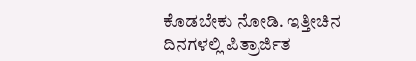ಕೊಡಬೇಕು ನೋಡಿ. ಇತ್ತೀಚಿನ ದಿನಗಳಲ್ಲಿ ಪಿತ್ರಾರ್ಜಿತ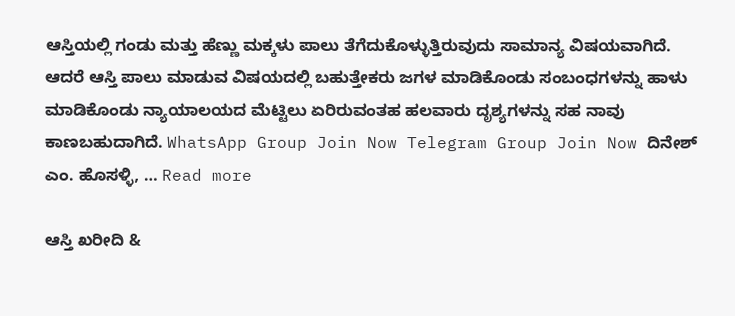ಆಸ್ತಿಯಲ್ಲಿ ಗಂಡು ಮತ್ತು ಹೆಣ್ಣು ಮಕ್ಕಳು ಪಾಲು ತೆಗೆದುಕೊಳ್ಳುತ್ತಿರುವುದು ಸಾಮಾನ್ಯ ವಿಷಯವಾಗಿದೆ. ಆದರೆ ಆಸ್ತಿ ಪಾಲು ಮಾಡುವ ವಿಷಯದಲ್ಲಿ ಬಹುತ್ತೇಕರು ಜಗಳ ಮಾಡಿಕೊಂಡು ಸಂಬಂಧಗಳನ್ನು ಹಾಳು ಮಾಡಿಕೊಂಡು ನ್ಯಾಯಾಲಯದ ಮೆಟ್ಟಿಲು ಏರಿರುವಂತಹ ಹಲವಾರು ದೃಶ್ಯಗಳನ್ನು ಸಹ ನಾವು ಕಾಣಬಹುದಾಗಿದೆ. WhatsApp Group Join Now Telegram Group Join Now ದಿನೇಶ್ ಎಂ. ಹೊಸಳ್ಳಿ, … Read more

ಆಸ್ತಿ ಖರೀದಿ &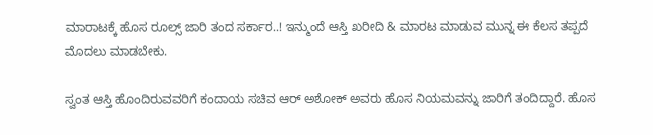ಮಾರಾಟಕ್ಕೆ ಹೊಸ ರೂಲ್ಸ್ ಜಾರಿ ತಂದ ಸರ್ಕಾರ..! ಇನ್ಮುಂದೆ ಆಸ್ತಿ ಖರೀದಿ & ಮಾರಟ ಮಾಡುವ ಮುನ್ನ ಈ ಕೆಲಸ ತಪ್ಪದೆ ಮೊದಲು ಮಾಡಬೇಕು.

ಸ್ವಂತ ಆಸ್ತಿ ಹೊಂದಿರುವವರಿಗೆ ಕಂದಾಯ ಸಚಿವ ಆರ್ ಅಶೋಕ್ ಅವರು ಹೊಸ ನಿಯಮವನ್ನು ಜಾರಿಗೆ ತಂದಿದ್ದಾರೆ. ಹೊಸ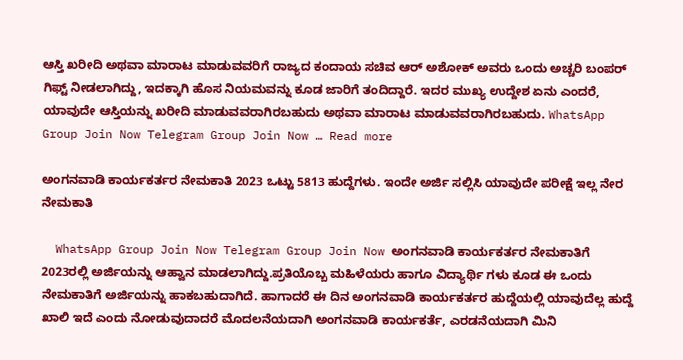ಆಸ್ತಿ ಖರೀದಿ ಅಥವಾ ಮಾರಾಟ ಮಾಡುವವರಿಗೆ ರಾಜ್ಯದ ಕಂದಾಯ ಸಚಿವ ಆರ್ ಅಶೋಕ್ ಅವರು ಒಂದು ಅಚ್ಚರಿ ಬಂಪರ್ ಗಿಫ್ಟ್ ನೀಡಲಾಗಿದ್ದು, ಇದಕ್ಕಾಗಿ ಹೊಸ ನಿಯಮವನ್ನು ಕೂಡ ಜಾರಿಗೆ ತಂದಿದ್ದಾರೆ. ಇದರ ಮುಖ್ಯ ಉದ್ದೇಶ ಏನು ಎಂದರೆ, ಯಾವುದೇ ಆಸ್ತಿಯನ್ನು ಖರೀದಿ ಮಾಡುವವರಾಗಿರಬಹುದು ಅಥವಾ ಮಾರಾಟ ಮಾಡುವವರಾಗಿರಬಹುದು. WhatsApp Group Join Now Telegram Group Join Now … Read more

ಅಂಗನವಾಡಿ ಕಾರ್ಯಕರ್ತರ ನೇಮಕಾತಿ 2023 ಒಟ್ಟು 5813 ಹುದ್ದೆಗಳು. ಇಂದೇ ಅರ್ಜಿ ಸಲ್ಲಿಸಿ ಯಾವುದೇ ಪರೀಕ್ಷೆ ಇಲ್ಲ ನೇರ ನೇಮಕಾತಿ

  WhatsApp Group Join Now Telegram Group Join Now ಅಂಗನವಾಡಿ ಕಾರ್ಯಕರ್ತರ ನೇಮಕಾತಿಗೆ 2023ರಲ್ಲಿ ಅರ್ಜಿಯನ್ನು ಆಹ್ವಾನ ಮಾಡಲಾಗಿದ್ದು.ಪ್ರತಿಯೊಬ್ಬ ಮಹಿಳೆಯರು ಹಾಗೂ ವಿದ್ಯಾರ್ಥಿ ಗಳು ಕೂಡ ಈ ಒಂದು ನೇಮಕಾತಿಗೆ ಅರ್ಜಿಯನ್ನು ಹಾಕಬಹುದಾಗಿದೆ. ಹಾಗಾದರೆ ಈ ದಿನ ಅಂಗನವಾಡಿ ಕಾರ್ಯಕರ್ತರ ಹುದ್ದೆಯಲ್ಲಿ ಯಾವುದೆಲ್ಲ ಹುದ್ದೆ ಖಾಲಿ ಇದೆ ಎಂದು ನೋಡುವುದಾದರೆ ಮೊದಲನೆಯದಾಗಿ ಅಂಗನವಾಡಿ ಕಾರ್ಯಕರ್ತೆ, ಎರಡನೆಯದಾಗಿ ಮಿನಿ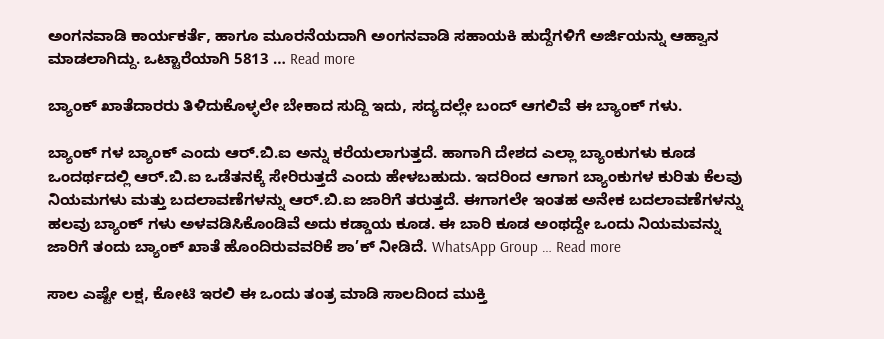ಅಂಗನವಾಡಿ ಕಾರ್ಯಕರ್ತೆ, ಹಾಗೂ ಮೂರನೆಯದಾಗಿ ಅಂಗನವಾಡಿ ಸಹಾಯಕಿ ಹುದ್ದೆಗಳಿಗೆ ಅರ್ಜಿಯನ್ನು ಆಹ್ವಾನ ಮಾಡಲಾಗಿದ್ದು. ಒಟ್ಟಾರೆಯಾಗಿ 5813 … Read more

ಬ್ಯಾಂಕ್ ಖಾತೆದಾರರು ತಿಳಿದುಕೊಳ್ಳಲೇ ಬೇಕಾದ ಸುದ್ದಿ ಇದು, ಸದ್ಯದಲ್ಲೇ ಬಂದ್ ಆಗಲಿವೆ ಈ ಬ್ಯಾಂಕ್ ಗಳು.

ಬ್ಯಾಂಕ್ ಗಳ ಬ್ಯಾಂಕ್ ಎಂದು ಆರ್.ಬಿ.ಐ ಅನ್ನು ಕರೆಯಲಾಗುತ್ತದೆ. ಹಾಗಾಗಿ ದೇಶದ ಎಲ್ಲಾ ಬ್ಯಾಂಕುಗಳು ಕೂಡ ಒಂದರ್ಥದಲ್ಲಿ ಆರ್.ಬಿ.ಐ ಒಡೆತನಕ್ಕೆ ಸೇರಿರುತ್ತದೆ ಎಂದು ಹೇಳಬಹುದು. ಇದರಿಂದ ಆಗಾಗ ಬ್ಯಾಂಕುಗಳ ಕುರಿತು ಕೆಲವು ನಿಯಮಗಳು ಮತ್ತು ಬದಲಾವಣೆಗಳನ್ನು ಆರ್.ಬಿ.ಐ ಜಾರಿಗೆ ತರುತ್ತದೆ. ಈಗಾಗಲೇ ಇಂತಹ ಅನೇಕ ಬದಲಾವಣೆಗಳನ್ನು ಹಲವು ಬ್ಯಾಂಕ್ ಗಳು ಅಳವಡಿಸಿಕೊಂಡಿವೆ ಅದು ಕಡ್ಡಾಯ ಕೂಡ. ಈ ಬಾರಿ ಕೂಡ ಅಂಥದ್ದೇ ಒಂದು ನಿಯಮವನ್ನು ಜಾರಿಗೆ ತಂದು ಬ್ಯಾಂಕ್ ಖಾತೆ ಹೊಂದಿರುವವರಿಕೆ ಶಾ’ಕ್ ನೀಡಿದೆ. WhatsApp Group … Read more

ಸಾಲ ಎಷ್ಟೇ ಲಕ್ಷ, ಕೋಟಿ ಇರಲಿ ಈ ಒಂದು ತಂತ್ರ ಮಾಡಿ ಸಾಲದಿಂದ ಮುಕ್ತಿ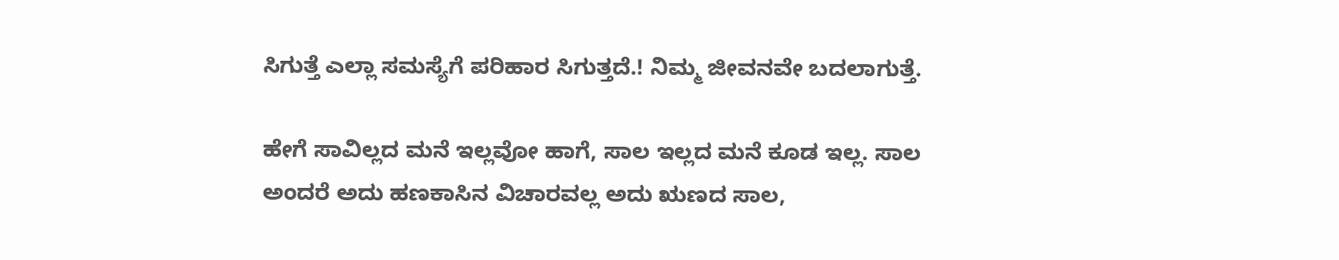ಸಿಗುತ್ತೆ ಎಲ್ಲಾ ಸಮಸ್ಯೆಗೆ ಪರಿಹಾರ ಸಿಗುತ್ತದೆ.! ನಿಮ್ಮ ಜೀವನವೇ ಬದಲಾಗುತ್ತೆ.

ಹೇಗೆ ಸಾವಿಲ್ಲದ ಮನೆ ಇಲ್ಲವೋ ಹಾಗೆ, ಸಾಲ ಇಲ್ಲದ ಮನೆ ಕೂಡ ಇಲ್ಲ. ಸಾಲ ಅಂದರೆ ಅದು ಹಣಕಾಸಿನ ವಿಚಾರವಲ್ಲ ಅದು ಋಣದ ಸಾಲ,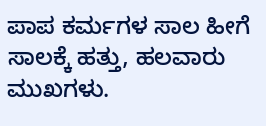ಪಾಪ ಕರ್ಮಗಳ ಸಾಲ ಹೀಗೆ ಸಾಲಕ್ಕೆ ಹತ್ತು, ಹಲವಾರು ಮುಖಗಳು.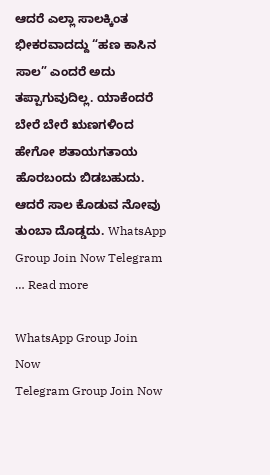ಆದರೆ ಎಲ್ಲಾ ಸಾಲಕ್ಕಿಂತ ಭೀಕರವಾದದ್ದು “ಹಣ ಕಾಸಿನ ಸಾಲ” ಎಂದರೆ ಅದು ತಪ್ಪಾಗುವುದಿಲ್ಲ. ಯಾಕೆಂದರೆ ಬೇರೆ ಬೇರೆ ಋಣಗಳಿಂದ ಹೇಗೋ ಶತಾಯಗತಾಯ ಹೊರಬಂದು ಬಿಡಬಹುದು. ಆದರೆ ಸಾಲ ಕೊಡುವ ನೋವು ತುಂಬಾ ದೊಡ್ಡದು. WhatsApp Group Join Now Telegram … Read more

WhatsApp Group Join Now
Telegram Group Join Now